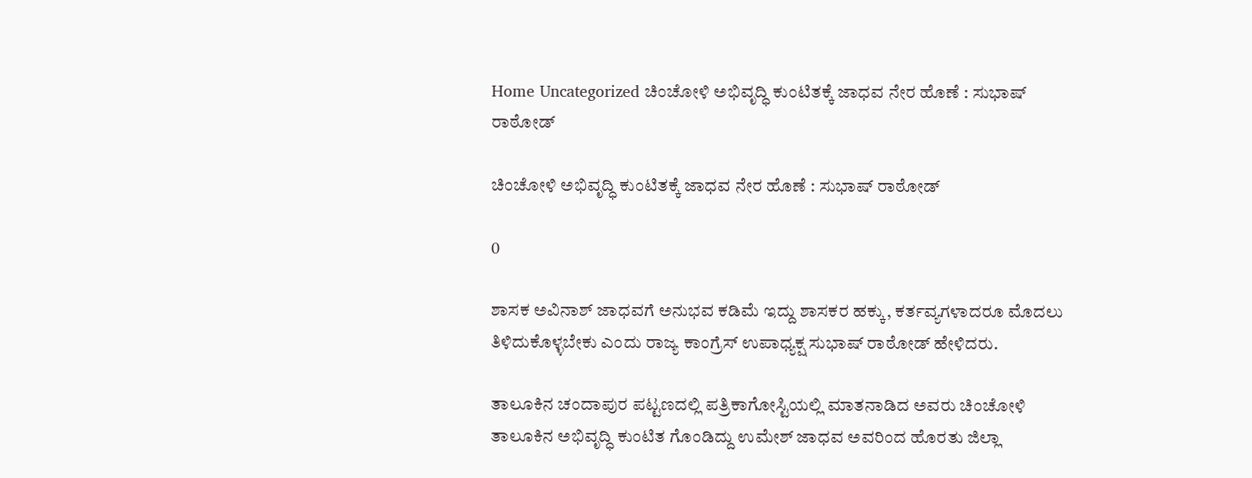Home Uncategorized ಚಿಂಚೋಳಿ ಅಭಿವೃದ್ಧಿ ಕುಂಟಿತಕ್ಕೆ ಜಾಧವ ನೇರ ಹೊಣೆ : ಸುಭಾಷ್ ರಾಠೋಡ್

ಚಿಂಚೋಳಿ ಅಭಿವೃದ್ಧಿ ಕುಂಟಿತಕ್ಕೆ ಜಾಧವ ನೇರ ಹೊಣೆ : ಸುಭಾಷ್ ರಾಠೋಡ್

0

ಶಾಸಕ ಅವಿನಾಶ್ ಜಾಧವಗೆ ಅನುಭವ ಕಡಿಮೆ ಇದ್ದು ಶಾಸಕರ ಹಕ್ಕು, ಕರ್ತವ್ಯಗಳಾದರೂ ಮೊದಲು ತಿಳಿದುಕೊಳ್ಳಬೇಕು ಎಂದು ರಾಜ್ಯ ಕಾಂಗ್ರೆಸ್ ಉಪಾಧ್ಯಕ್ಷ ಸುಭಾಷ್ ರಾಠೋಡ್ ಹೇಳಿದರು.

ತಾಲೂಕಿನ ಚಂದಾಪುರ ಪಟ್ಟಣದಲ್ಲಿ ಪತ್ರಿಕಾಗೋಸ್ಟಿಯಲ್ಲಿ ಮಾತನಾಡಿದ ಅವರು ಚಿಂಚೋಳಿ ತಾಲೂಕಿನ ಅಭಿವೃದ್ಧಿ ಕುಂಟಿತ ಗೊಂಡಿದ್ದು ಉಮೇಶ್ ಜಾಧವ ಅವರಿಂದ ಹೊರತು ಜಿಲ್ಲಾ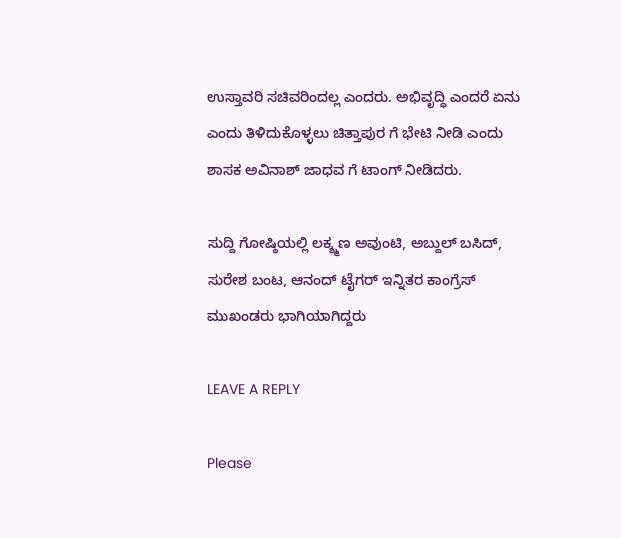ಉಸ್ತಾವರಿ ಸಚಿವರಿಂದಲ್ಲ ಎಂದರು. ಅಭಿವೃದ್ಧಿ ಎಂದರೆ ಏನು ಎಂದು ತಿಳಿದುಕೊಳ್ಳಲು ಚಿತ್ತಾಪುರ ಗೆ ಭೇಟಿ ನೀಡಿ ಎಂದು ಶಾಸಕ ಅವಿನಾಶ್ ಜಾಧವ ಗೆ ಟಾಂಗ್ ನೀಡಿದರು.

ಸುದ್ದಿ ಗೋಷ್ಠಿಯಲ್ಲಿ ಲಕ್ಶ್ಮಣ ಅವುಂಟಿ, ಅಬ್ದುಲ್ ಬಸಿದ್, ಸುರೇಶ ಬಂಟ, ಆನಂದ್ ಟೈಗರ್ ಇನ್ನಿತರ ಕಾಂಗ್ರೆಸ್ ಮುಖಂಡರು ಭಾಗಿಯಾಗಿದ್ದರು

LEAVE A REPLY

Please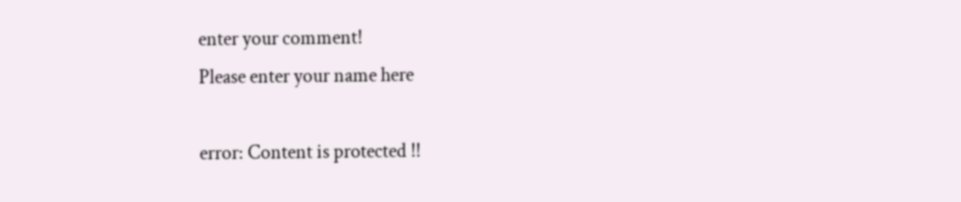enter your comment!
Please enter your name here

error: Content is protected !!